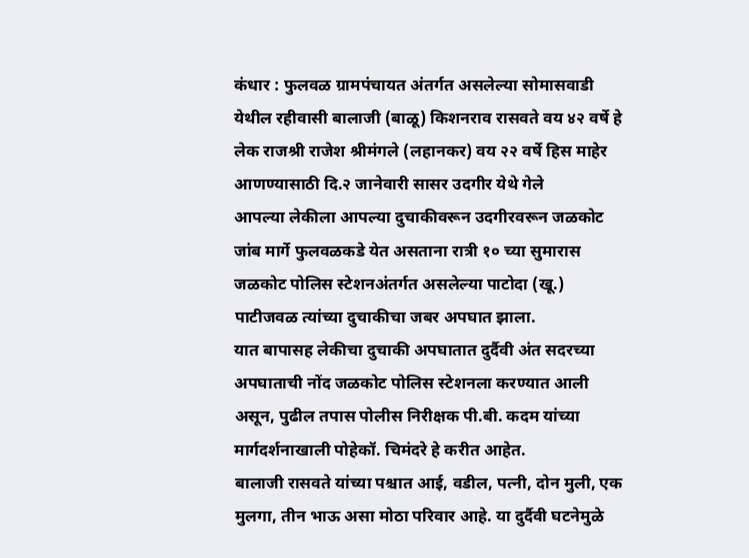कंधार : फुलवळ ग्रामपंचायत अंतर्गत असलेल्या सोमासवाडी येथील रहीवासी बालाजी (बाळू) किशनराव रासवते वय ४२ वर्षे हे लेक राजश्री राजेश श्रीमंगले (लहानकर) वय २२ वर्षे हिस माहेर आणण्यासाठी दि.२ जानेवारी सासर उदगीर येथे गेले
आपल्या लेकीला आपल्या दुचाकीवरून उदगीरवरून जळकोट जांब मार्गे फुलवळकडे येत असताना रात्री १० च्या सुमारास जळकोट पोलिस स्टेशनअंतर्गत असलेल्या पाटोदा (खू.) पाटीजवळ त्यांच्या दुचाकीचा जबर अपघात झाला.
यात बापासह लेकीचा दुचाकी अपघातात दुर्दैवी अंत सदरच्या अपघाताची नोंद जळकोट पोलिस स्टेशनला करण्यात आली असून, पुढील तपास पोलीस निरीक्षक पी.बी. कदम यांच्या मार्गदर्शनाखाली पोहेकॉ. चिमंदरे हे करीत आहेत.
बालाजी रासवते यांच्या पश्चात आई, वडील, पत्नी, दोन मुली, एक मुलगा, तीन भाऊ असा मोठा परिवार आहे. या दुर्दैवी घटनेमुळे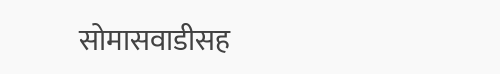सोमासवाडीसह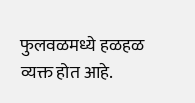फुलवळमध्ये हळहळ व्यक्त होत आहे.